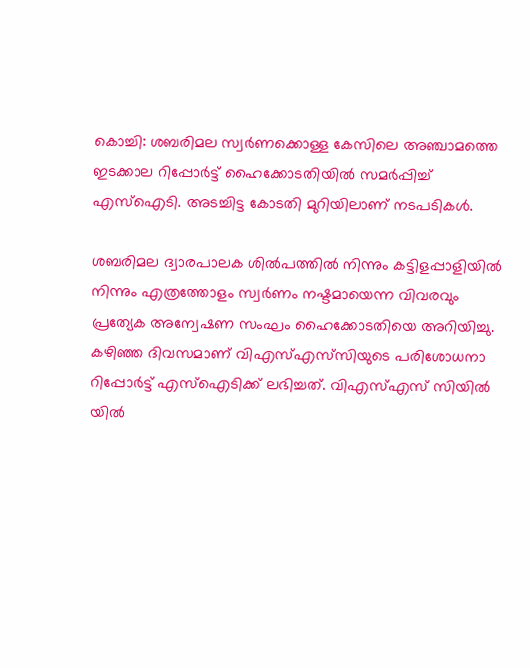കൊച്ചി: ശബരിമല സ്വര്‍ണക്കൊള്ള കേസിലെ അഞ്ചാമത്തെ ഇടക്കാല റിപ്പോര്‍ട്ട് ഹൈക്കോടതിയിൽ സമർപ്പിച്ച് എസ്‌ഐടി. അടച്ചിട്ട കോടതി മുറിയിലാണ് നടപടികൾ.

ശബരിമല ദ്വാരപാലക ശില്‍പത്തില്‍ നിന്നും കട്ടിളപ്പാളിയില്‍ നിന്നും എത്രത്തോളം സ്വര്‍ണം നഷ്ടമായെന്ന വിവരവും പ്രത്യേക അന്വേഷണ സംഘം ഹൈക്കോടതിയെ അറിയിച്ചു. കഴിഞ്ഞ ദിവസമാണ് വിഎസ്എസ്‌സിയുടെ പരിശോധനാ റിപ്പോര്‍ട്ട് എസ്‌ഐടിക്ക് ലഭിച്ചത്. വിഎസ്എസ് സിയില്‍ യില്‍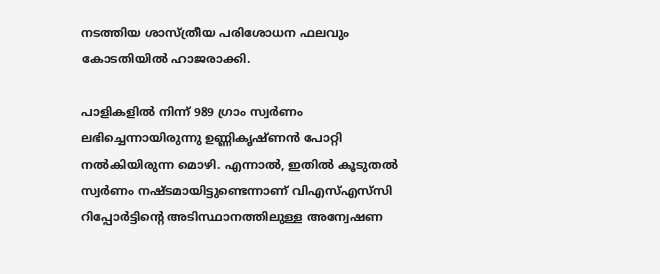നടത്തിയ ശാസ്ത്രീയ പരിശോധന ഫലവും കോടതിയില്‍ ഹാജരാക്കി.

പാളികളില്‍ നിന്ന് 989 ഗ്രാം സ്വര്‍ണം ലഭിച്ചെന്നായിരുന്നു ഉണ്ണികൃഷ്ണന്‍ പോറ്റി നല്‍കിയിരുന്ന മൊഴി. എന്നാല്‍, ഇതില്‍ കൂടുതല്‍ സ്വര്‍ണം നഷ്ടമായിട്ടുണ്ടെന്നാണ് വിഎസ്എസ്‌സി റിപ്പോര്‍ട്ടിന്‍റെ അടിസ്ഥാനത്തിലുള്ള അന്വേഷണ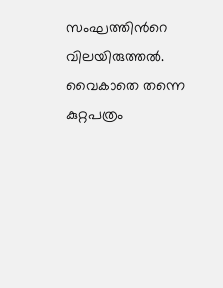സംഘത്തിന്‍റെ വിലയിരുത്തല്‍. വൈകാതെ തന്നെ കുറ്റപത്രം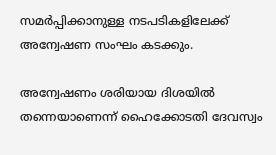സമര്‍പ്പിക്കാനുള്ള നടപടികളിലേക്ക് അന്വേഷണ സംഘം കടക്കും.

അന്വേഷണം ശരിയായ ദിശയില്‍ തന്നെയാണെന്ന് ഹൈക്കോടതി ദേവസ്വം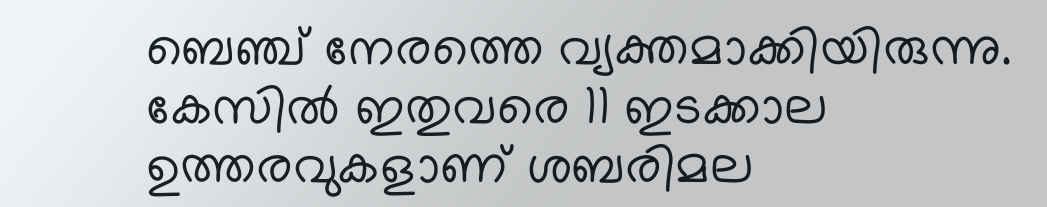ബെഞ്ച് നേരത്തെ വ്യക്തമാക്കിയിരുന്നു. കേസില്‍ ഇതുവരെ 11 ഇടക്കാല ഉത്തരവുകളാണ് ശബരിമല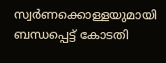സ്വര്‍ണക്കൊള്ളയുമായി ബന്ധപ്പെട്ട് കോടതി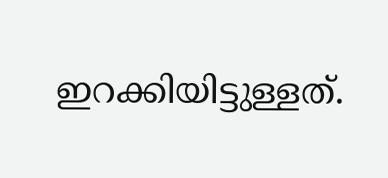ഇറക്കിയിട്ടുള്ളത്.